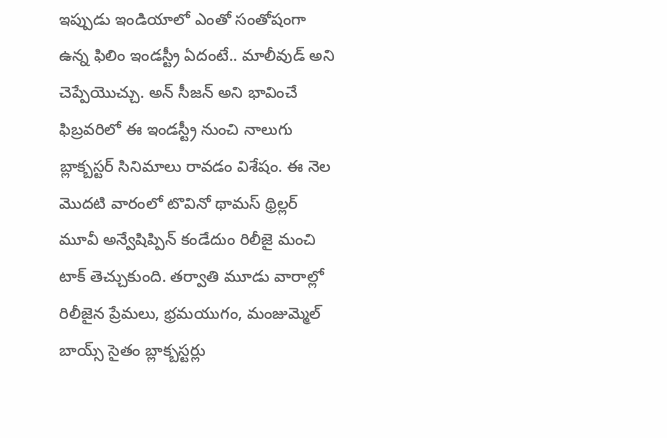ఇప్పుడు ఇండియాలో ఎంతో సంతోషంగా ఉన్న ఫిలిం ఇండస్ట్రీ ఏదంటే.. మాలీవుడ్ అని చెప్పేయొచ్చు. అన్ సీజన్ అని భావించే ఫిబ్రవరిలో ఈ ఇండస్ట్రీ నుంచి నాలుగు బ్లాక్బస్టర్ సినిమాలు రావడం విశేషం. ఈ నెల మొదటి వారంలో టొవినో థామస్ థ్రిల్లర్ మూవీ అన్వేషిప్పిన్ కండేదుం రిలీజై మంచి టాక్ తెచ్చుకుంది. తర్వాతి మూడు వారాల్లో రిలీజైన ప్రేమలు, భ్రమయుగం, మంజుమ్మెల్ బాయ్స్ సైతం బ్లాక్బస్టర్లు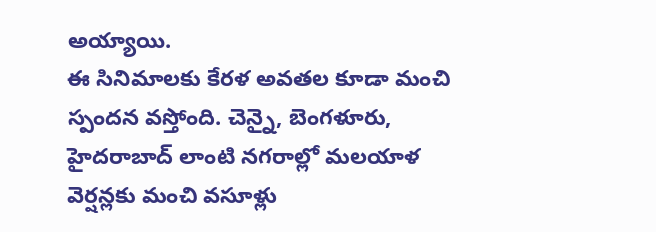అయ్యాయి.
ఈ సినిమాలకు కేరళ అవతల కూడా మంచి స్పందన వస్తోంది. చెన్నై, బెంగళూరు, హైదరాబాద్ లాంటి నగరాల్లో మలయాళ వెర్షన్లకు మంచి వసూళ్లు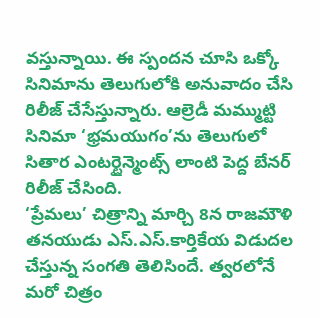వస్తున్నాయి. ఈ స్పందన చూసి ఒక్కో సినిమాను తెలుగులోకి అనువాదం చేసి రిలీజ్ చేసేస్తున్నారు. ఆల్రెడీ మమ్ముట్టి సినిమా ‘భ్రమయుగం’ను తెలుగులో సితార ఎంటర్టైన్మెంట్స్ లాంటి పెద్ద బేనర్ రిలీజ్ చేసింది.
‘ప్రేమలు’ చిత్రాన్ని మార్చి 8న రాజమౌళి తనయుడు ఎస్.ఎస్.కార్తికేయ విడుదల చేస్తున్న సంగతి తెలిసిందే. త్వరలోనే మరో చిత్రం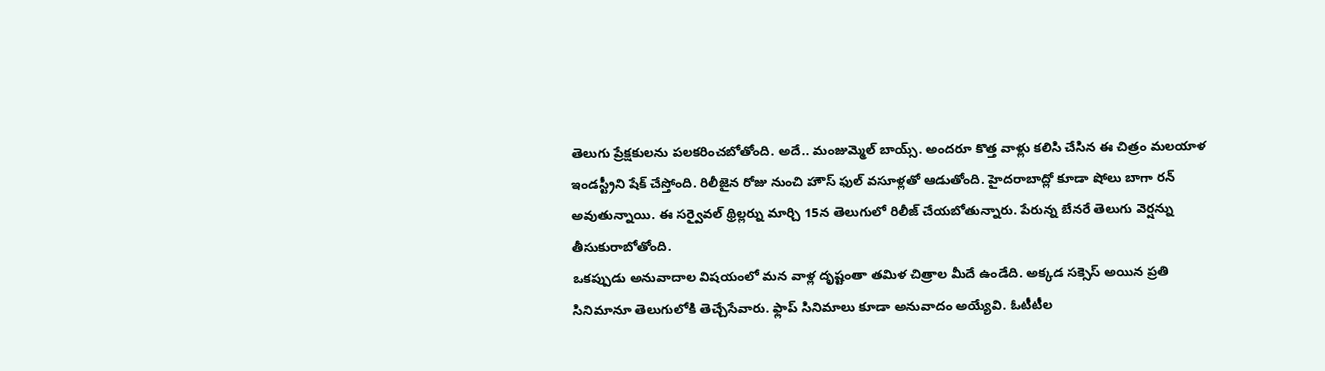తెలుగు ప్రేక్షకులను పలకరించబోతోంది. అదే.. మంజుమ్మెల్ బాయ్స్. అందరూ కొత్త వాళ్లు కలిసి చేసిన ఈ చిత్రం మలయాళ ఇండస్ట్రీని షేక్ చేస్తోంది. రిలీజైన రోజు నుంచి హౌస్ ఫుల్ వసూళ్లతో ఆడుతోంది. హైదరాబాద్లో కూడా షోలు బాగా రన్ అవుతున్నాయి. ఈ సర్వైవల్ థ్రిల్లర్ను మార్చి 15న తెలుగులో రిలీజ్ చేయబోతున్నారు. పేరున్న బేనరే తెలుగు వెర్షన్ను తీసుకురాబోతోంది.
ఒకప్పుడు అనువాదాల విషయంలో మన వాళ్ల దృష్టంతా తమిళ చిత్రాల మీదే ఉండేది. అక్కడ సక్సెస్ అయిన ప్రతి సినిమానూ తెలుగులోకి తెచ్చేసేవారు. ఫ్లాప్ సినిమాలు కూడా అనువాదం అయ్యేవి. ఓటీటీల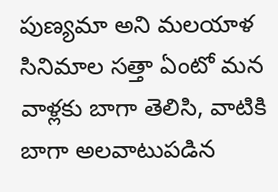పుణ్యమా అని మలయాళ సినిమాల సత్తా ఏంటో మన వాళ్లకు బాగా తెలిసి, వాటికి బాగా అలవాటుపడిన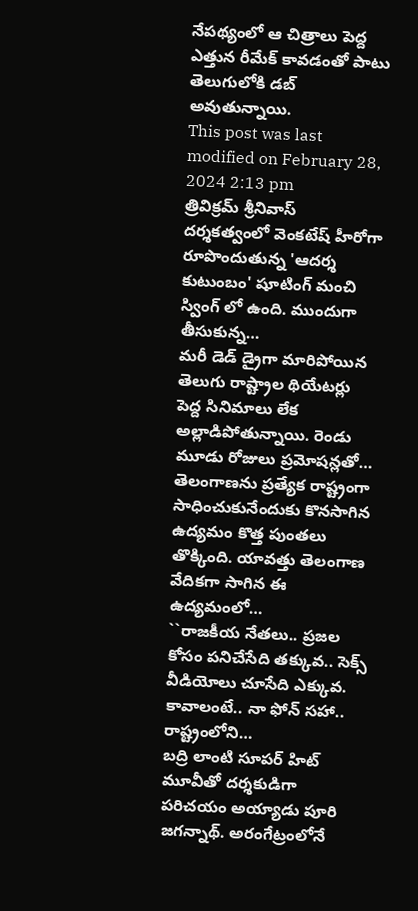నేపథ్యంలో ఆ చిత్రాలు పెద్ద ఎత్తున రీమేక్ కావడంతో పాటు తెలుగులోకి డబ్ అవుతున్నాయి.
This post was last modified on February 28, 2024 2:13 pm
త్రివిక్రమ్ శ్రీనివాస్ దర్శకత్వంలో వెంకటేష్ హీరోగా రూపొందుతున్న 'ఆదర్శ కుటుంబం' షూటింగ్ మంచి స్వింగ్ లో ఉంది. ముందుగా తీసుకున్న…
మరీ డెడ్ డ్రైగా మారిపోయిన తెలుగు రాష్ట్రాల థియేటర్లు పెద్ద సినిమాలు లేక అల్లాడిపోతున్నాయి. రెండు మూడు రోజులు ప్రమోషన్లతో…
తెలంగాణను ప్రత్యేక రాష్ట్రంగా సాధించుకునేందుకు కొనసాగిన ఉద్యమం కొత్త పుంతలు తొక్కింది. యావత్తు తెలంగాణ వేదికగా సాగిన ఈ ఉద్యమంలో…
``రాజకీయ నేతలు.. ప్రజల కోసం పనిచేసేది తక్కువ.. సెక్స్ వీడియోలు చూసేది ఎక్కువ. కావాలంటే.. నా ఫోన్ సహా.. రాష్ట్రంలోని…
బద్రి లాంటి సూపర్ హిట్ మూవీతో దర్శకుడిగా పరిచయం అయ్యాడు పూరి జగన్నాథ్. అరంగేట్రంలోనే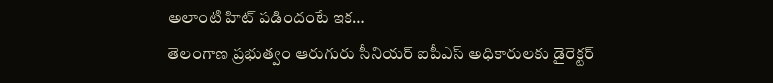అలాంటి హిట్ పడిందంటే ఇక…
తెలంగాణ ప్రభుత్వం ఆరుగురు సీనియర్ ఐపీఎస్ అధికారులకు డైరెక్టర్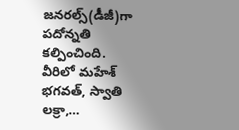జనరల్స్(డీజీ)గా పదోన్నతి కల్పించింది. వీరిలో మహేశ్ భగవత్, స్వాతి లక్రా,…